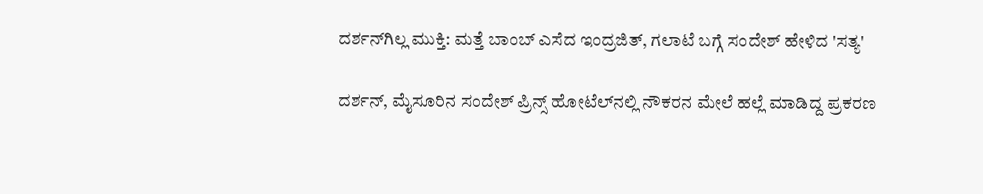ದರ್ಶನ್‌ಗಿಲ್ಲ ಮುಕ್ತಿ: ಮತ್ತೆ ಬಾಂಬ್ ಎಸೆದ ಇಂದ್ರಜಿತ್, ಗಲಾಟೆ ಬಗ್ಗೆ ಸಂದೇಶ್ ಹೇಳಿದ 'ಸತ್ಯ'

ದರ್ಶನ್‌, ಮೈಸೂರಿನ ಸಂದೇಶ್ ಪ್ರಿನ್ಸ್‌ ಹೋಟೆಲ್‌ನಲ್ಲಿ ನೌಕರನ ಮೇಲೆ ಹಲ್ಲೆ ಮಾಡಿದ್ದ ಪ್ರಕರಣ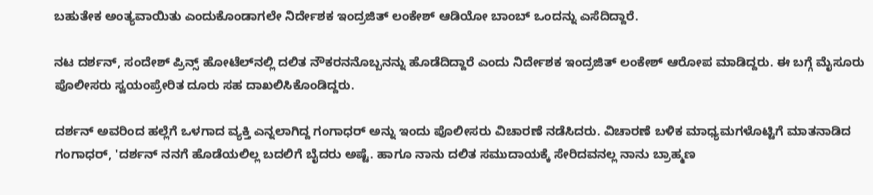ಬಹುತೇಕ ಅಂತ್ಯವಾಯಿತು ಎಂದುಕೊಂಡಾಗಲೇ ನಿರ್ದೇಶಕ ಇಂದ್ರಜಿತ್ ಲಂಕೇಶ್ ಆಡಿಯೋ ಬಾಂಬ್ ಒಂದನ್ನು ಎಸೆದಿದ್ದಾರೆ.

ನಟ ದರ್ಶನ್, ಸಂದೇಶ್ ಪ್ರಿನ್ಸ್‌ ಹೋಟೆಲ್‌ನಲ್ಲಿ ದಲಿತ ನೌಕರನನೊಬ್ಬನನ್ನು ಹೊಡೆದಿದ್ದಾರೆ ಎಂದು ನಿರ್ದೇಶಕ ಇಂದ್ರಜಿತ್ ಲಂಕೇಶ್ ಆರೋಪ ಮಾಡಿದ್ದರು. ಈ ಬಗ್ಗೆ ಮೈಸೂರು ಪೊಲೀಸರು ಸ್ವಯಂಪ್ರೇರಿತ ದೂರು ಸಹ ದಾಖಲಿಸಿಕೊಂಡಿದ್ದರು.

ದರ್ಶನ್‌ ಅವರಿಂದ ಹಲ್ಲೆಗೆ ಒಳಗಾದ ವ್ಯಕ್ತಿ ಎನ್ನಲಾಗಿದ್ದ ಗಂಗಾಧರ್ ಅನ್ನು ಇಂದು ಪೊಲೀಸರು ವಿಚಾರಣೆ ನಡೆಸಿದರು. ವಿಚಾರಣೆ ಬಳಿಕ ಮಾಧ್ಯಮಗಳೊಟ್ಟಿಗೆ ಮಾತನಾಡಿದ ಗಂಗಾಧರ್, 'ದರ್ಶನ್ ನನಗೆ ಹೊಡೆಯಲಿಲ್ಲ ಬದಲಿಗೆ ಬೈದರು ಅಷ್ಟೆ. ಹಾಗೂ ನಾನು ದಲಿತ ಸಮುದಾಯಕ್ಕೆ ಸೇರಿದವನಲ್ಲ ನಾನು ಬ್ರಾಹ್ಮಣ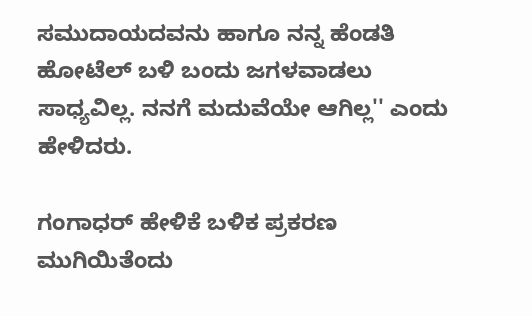ಸಮುದಾಯದವನು ಹಾಗೂ ನನ್ನ ಹೆಂಡತಿ ಹೋಟೆಲ್‌ ಬಳಿ ಬಂದು ಜಗಳವಾಡಲು ಸಾಧ್ಯವಿಲ್ಲ. ನನಗೆ ಮದುವೆಯೇ ಆಗಿಲ್ಲ'' ಎಂದು ಹೇಳಿದರು.

ಗಂಗಾಧರ್ ಹೇಳಿಕೆ ಬಳಿಕ ಪ್ರಕರಣ ಮುಗಿಯಿತೆಂದು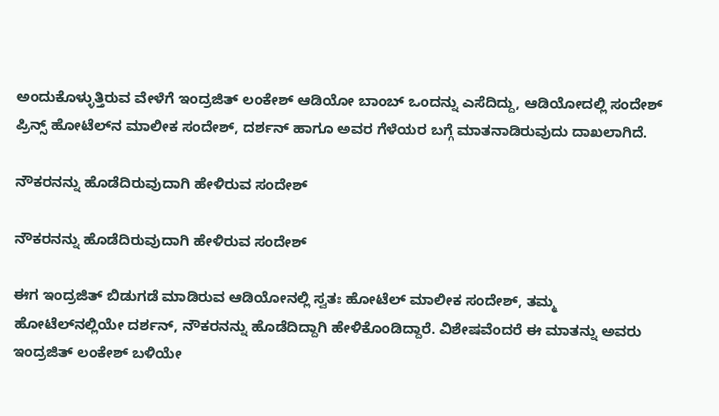ಅಂದುಕೊಳ್ಳುತ್ತಿರುವ ವೇಳೆಗೆ ಇಂದ್ರಜಿತ್ ಲಂಕೇಶ್ ಆಡಿಯೋ ಬಾಂಬ್ ಒಂದನ್ನು ಎಸೆದಿದ್ದು, ಆಡಿಯೋದಲ್ಲಿ ಸಂದೇಶ್ ಪ್ರಿನ್ಸ್‌ ಹೋಟೆಲ್‌ನ ಮಾಲೀಕ ಸಂದೇಶ್, ದರ್ಶನ್ ಹಾಗೂ ಅವರ ಗೆಳೆಯರ ಬಗ್ಗೆ ಮಾತನಾಡಿರುವುದು ದಾಖಲಾಗಿದೆ.

ನೌಕರನನ್ನು ಹೊಡೆದಿರುವುದಾಗಿ ಹೇಳಿರುವ ಸಂದೇಶ್

ನೌಕರನನ್ನು ಹೊಡೆದಿರುವುದಾಗಿ ಹೇಳಿರುವ ಸಂದೇಶ್

ಈಗ ಇಂದ್ರಜಿತ್ ಬಿಡುಗಡೆ ಮಾಡಿರುವ ಆಡಿಯೋನಲ್ಲಿ ಸ್ವತಃ ಹೋಟೆಲ್ ಮಾಲೀಕ ಸಂದೇಶ್, ತಮ್ಮ ಹೋಟೆಲ್‌ನಲ್ಲಿಯೇ ದರ್ಶನ್, ನೌಕರನನ್ನು ಹೊಡೆದಿದ್ದಾಗಿ ಹೇಳಿಕೊಂಡಿದ್ದಾರೆ. ವಿಶೇಷವೆಂದರೆ ಈ ಮಾತನ್ನು ಅವರು ಇಂದ್ರಜಿತ್ ಲಂಕೇಶ್ ಬಳಿಯೇ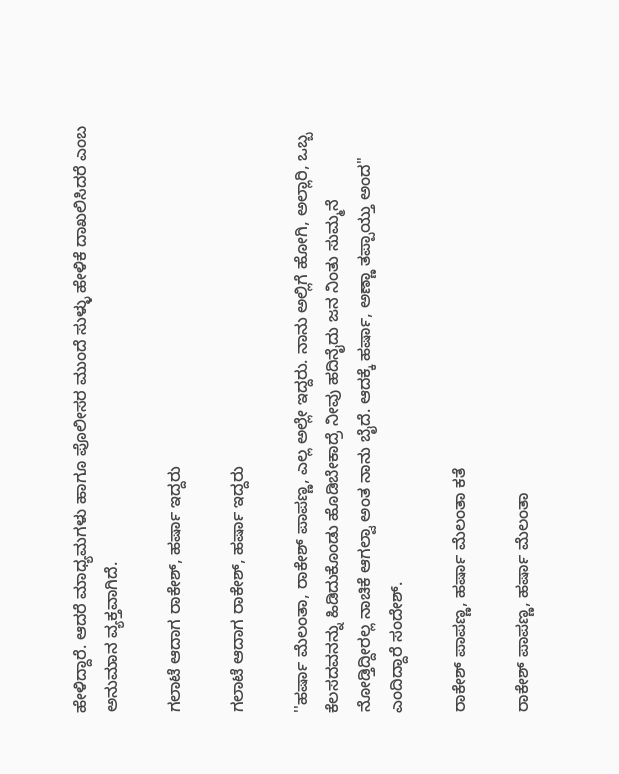ಹೇಳಿದ್ದಾರೆ. ಆದರೆ ಮಾಧ್ಯಮಗಳು ಹಾಗೂ ಪೊಲೀಸರ ಮುಂದೆ ಸುಳ್ಳು ಹೇಳಿಕೆ ದಾಖಲಿಸಿದರೆ ಎಂಬ ಅನುಮಾನ ವ್ಯಕ್ತವಾಗಿದೆ.

ಗಲಾಟೆ ಆದಾಗ ರಾಕೇಶ್, ಹರ್ಷಾ ಇದ್ದರು

ಗಲಾಟೆ ಆದಾಗ ರಾಕೇಶ್, ಹರ್ಷಾ ಇದ್ದರು

''ಹರ್ಷಾ ಮೆಲಂತಾ, ರಾಕೇಶ್ ಪಾಪಣ್ಣ, ಎಲ್ಲ ಅಲ್ಲೇ ಇದ್ದರು. ನಾನು ಅಲ್ಲಿಗೆ ಹೋಗಿ, ಅಲ್ಲಾರಿ, ಒಬ್ಬ ಕೆಲಸದವನನ್ನು ಹಿಡಿದುಕೊಂಡು ಹೊಡಿಬೇಕಾದ್ರೆ ನೀವು ಹದಿನೈದು ಜನ ನಿಂತು ಸುಮ್ಮನೆ ನೋಡ್ತಿದ್ದೀರಲ್ಲ ನಾಚಿಕೆ ಆಗಲ್ವಾ ಅಂತ ನಾನು ಬೈದೆ. ಆದಕ್ಕೆ ಹರ್ಷಾ, ಅಣ್ಣಾ ತಪ್ಪಾಯ್ತು ಅಂದ'' ಎಂದಿದ್ದಾರೆ ಸಂದೇಶ್.

ರಾಕೇಶ್ ಪಾಪಣ್ಣ, ಹರ್ಷಾ ಮೆಲಂತಾ ಕತೆ

ರಾಕೇಶ್ ಪಾಪಣ್ಣ, ಹರ್ಷಾ ಮೆಲಂತಾ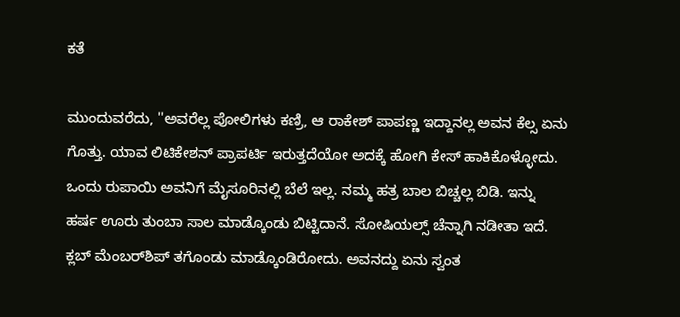ಕತೆ

ಮುಂದುವರೆದು, ''ಅವರೆಲ್ಲ ಪೋಲಿಗಳು ಕಣ್ರಿ, ಆ ರಾಕೇಶ್ ಪಾಪಣ್ಣ ಇದ್ದಾನಲ್ಲ ಅವನ ಕೆಲ್ಸ ಏನು ಗೊತ್ತು. ಯಾವ ಲಿಟಿಕೇಶನ್ ಪ್ರಾಪರ್ಟಿ ಇರುತ್ತದೆಯೋ ಅದಕ್ಕೆ ಹೋಗಿ ಕೇಸ್ ಹಾಕಿಕೊಳ್ಳೋದು. ಒಂದು ರುಪಾಯಿ ಅವನಿಗೆ ಮೈಸೂರಿನಲ್ಲಿ ಬೆಲೆ ಇಲ್ಲ. ನಮ್ಮ ಹತ್ರ ಬಾಲ ಬಿಚ್ಚಲ್ಲ ಬಿಡಿ. ಇನ್ನು ಹರ್ಷ ಊರು ತುಂಬಾ ಸಾಲ ಮಾಡ್ಕೊಂಡು ಬಿಟ್ಟಿದಾನೆ. ಸೋಷಿಯಲ್ಸ್ ಚೆನ್ನಾಗಿ ನಡೀತಾ ಇದೆ. ಕ್ಲಬ್ ಮೆಂಬರ್‌ಶಿಪ್ ತಗೊಂಡು ಮಾಡ್ಕೊಂಡಿರೋದು. ಅವನದ್ದು ಏನು ಸ್ವಂತ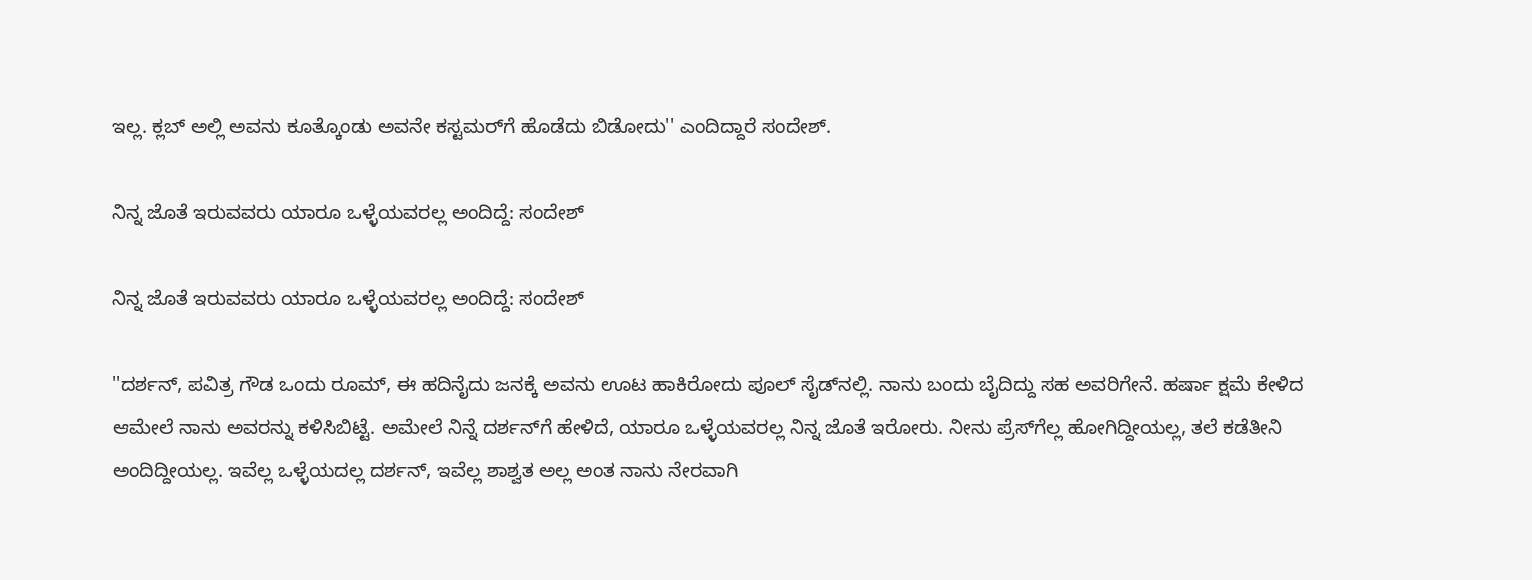ಇಲ್ಲ. ಕ್ಲಬ್ ಅಲ್ಲಿ ಅವನು ಕೂತ್ಕೊಂಡು ಅವನೇ ಕಸ್ಟಮರ್‌ಗೆ ಹೊಡೆದು ಬಿಡೋದು'' ಎಂದಿದ್ದಾರೆ ಸಂದೇಶ್.

ನಿನ್ನ ಜೊತೆ ಇರುವವರು ಯಾರೂ ಒಳ್ಳೆಯವರಲ್ಲ ಅಂದಿದ್ದೆ: ಸಂದೇಶ್

ನಿನ್ನ ಜೊತೆ ಇರುವವರು ಯಾರೂ ಒಳ್ಳೆಯವರಲ್ಲ ಅಂದಿದ್ದೆ: ಸಂದೇಶ್

''ದರ್ಶನ್, ಪವಿತ್ರ ಗೌಡ ಒಂದು ರೂಮ್, ಈ ಹದಿನೈದು ಜನಕ್ಕೆ ಅವನು ಊಟ ಹಾಕಿರೋದು ಪೂಲ್‌ ಸೈಡ್‌ನಲ್ಲಿ. ನಾನು ಬಂದು ಬೈದಿದ್ದು ಸಹ ಅವರಿಗೇನೆ. ಹರ್ಷಾ ಕ್ಷಮೆ ಕೇಳಿದ ಆಮೇಲೆ ನಾನು ಅವರನ್ನು ಕಳಿಸಿಬಿಟ್ಟೆ. ಅಮೇಲೆ ನಿನ್ನೆ ದರ್ಶನ್‌ಗೆ ಹೇಳಿದೆ, ಯಾರೂ ಒಳ್ಳೆಯವರಲ್ಲ ನಿನ್ನ ಜೊತೆ ಇರೋರು. ನೀನು ಪ್ರೆಸ್‌ಗೆಲ್ಲ ಹೋಗಿದ್ದೀಯಲ್ಲ, ತಲೆ ಕಡೆತೀನಿ ಅಂದಿದ್ದೀಯಲ್ಲ. ಇವೆಲ್ಲ ಒಳ್ಳೆಯದಲ್ಲ ದರ್ಶನ್, ಇವೆಲ್ಲ ಶಾಶ್ವತ ಅಲ್ಲ ಅಂತ ನಾನು ನೇರವಾಗಿ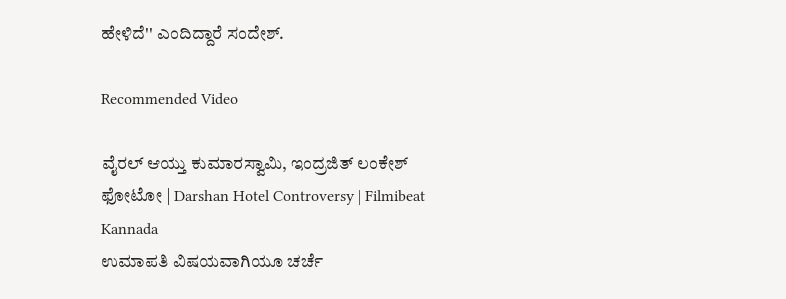ಹೇಳಿದೆ'' ಎಂದಿದ್ದಾರೆ ಸಂದೇಶ್.

Recommended Video

ವೈರಲ್ ಆಯ್ತು ಕುಮಾರಸ್ವಾಮಿ, ಇಂದ್ರಜಿತ್ ಲಂಕೇಶ್ ಫೋಟೋ | Darshan Hotel Controversy | Filmibeat Kannada
ಉಮಾಪತಿ ವಿಷಯವಾಗಿಯೂ ಚರ್ಚೆ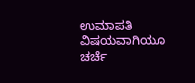ಉಮಾಪತಿ ವಿಷಯವಾಗಿಯೂ ಚರ್ಚೆ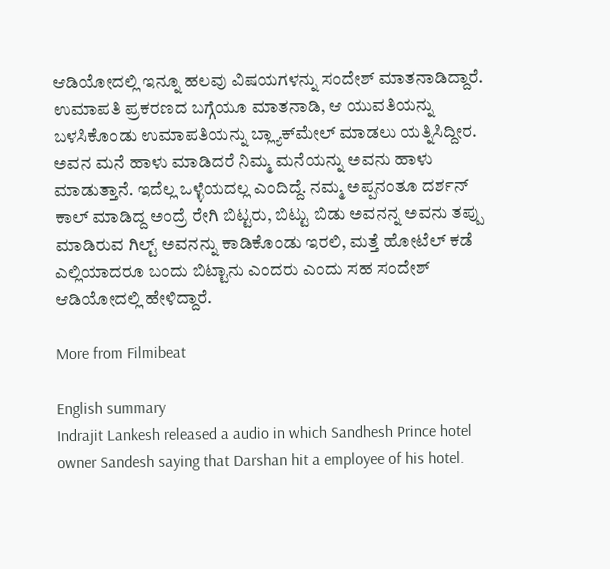ಆಡಿಯೋದಲ್ಲಿ ಇನ್ನೂ ಹಲವು ವಿಷಯಗಳನ್ನು ಸಂದೇಶ್ ಮಾತನಾಡಿದ್ದಾರೆ. ಉಮಾಪತಿ ಪ್ರಕರಣದ ಬಗ್ಗೆಯೂ ಮಾತನಾಡಿ, ಆ ಯುವತಿಯನ್ನು ಬಳಸಿಕೊಂಡು ಉಮಾಪತಿಯನ್ನು ಬ್ಲ್ಯಾಕ್‌ಮೇಲ್ ಮಾಡಲು ಯತ್ನಿಸಿದ್ದೀರ. ಅವನ ಮನೆ ಹಾಳು ಮಾಡಿದರೆ ನಿಮ್ಮ ಮನೆಯನ್ನು ಅವನು ಹಾಳು ಮಾಡುತ್ತಾನೆ. ಇದೆಲ್ಲ ಒಳ್ಳೆಯದಲ್ಲ ಎಂದಿದ್ದೆ. ನಮ್ಮ ಅಪ್ಪನಂತೂ ದರ್ಶನ್ ಕಾಲ್ ಮಾಡಿದ್ದ ಅಂದ್ರೆ ರೇಗಿ ಬಿಟ್ಟರು, ಬಿಟ್ಟು ಬಿಡು ಅವನನ್ನ ಅವನು ತಪ್ಪು ಮಾಡಿರುವ ಗಿಲ್ಟ್ ಅವನನ್ನು ಕಾಡಿಕೊಂಡು ಇರಲಿ, ಮತ್ತೆ ಹೋಟೆಲ್‌ ಕಡೆ ಎಲ್ಲಿಯಾದರೂ ಬಂದು ಬಿಟ್ಟಾನು ಎಂದರು ಎಂದು ಸಹ ಸಂದೇಶ್ ಆಡಿಯೋದಲ್ಲಿ ಹೇಳಿದ್ದಾರೆ.

More from Filmibeat

English summary
Indrajit Lankesh released a audio in which Sandhesh Prince hotel owner Sandesh saying that Darshan hit a employee of his hotel.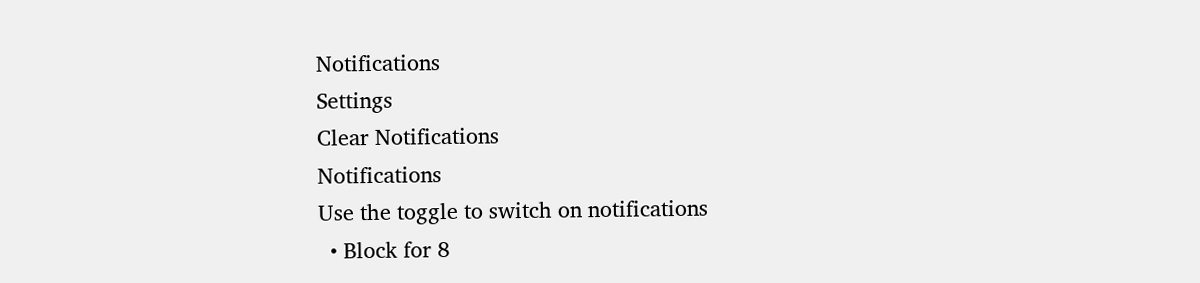Notifications
Settings
Clear Notifications
Notifications
Use the toggle to switch on notifications
  • Block for 8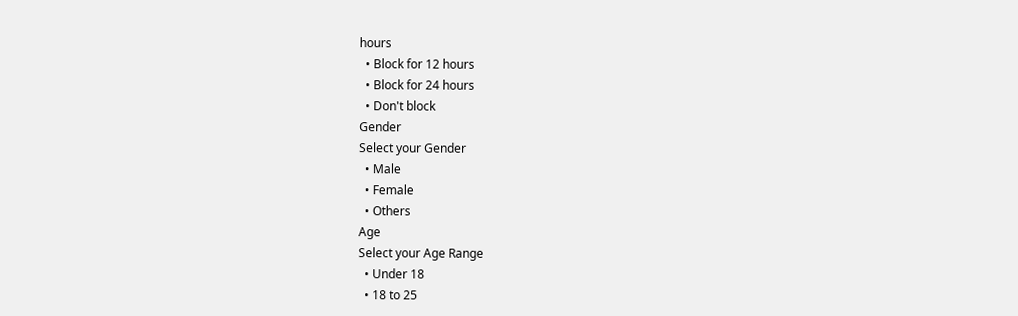hours
  • Block for 12 hours
  • Block for 24 hours
  • Don't block
Gender
Select your Gender
  • Male
  • Female
  • Others
Age
Select your Age Range
  • Under 18
  • 18 to 25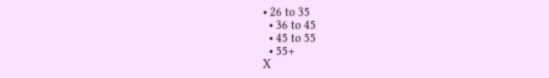• 26 to 35
  • 36 to 45
  • 45 to 55
  • 55+
X